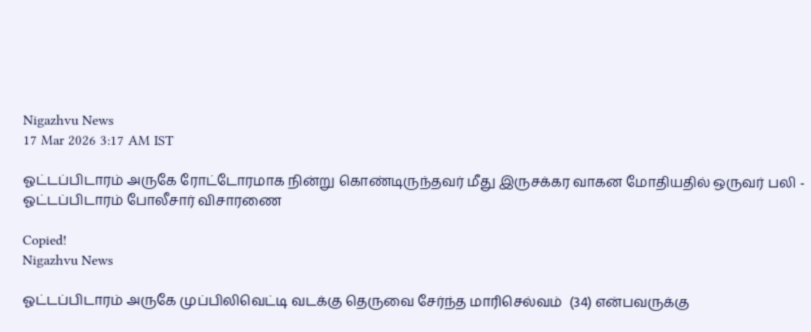Nigazhvu News
17 Mar 2026 3:17 AM IST

ஓட்டப்பிடாரம் அருகே ரோட்டோரமாக நின்று கொண்டிருந்தவர் மீது இருசக்கர வாகன மோதியதில் ஒருவர் பலி - ஓட்டப்பிடாரம் போலீசார் விசாரணை

Copied!
Nigazhvu News

ஓட்டப்பிடாரம் அருகே முப்பிலிவெட்டி வடக்கு தெருவை சேர்ந்த மாரிசெல்வம்  (34) என்பவருக்கு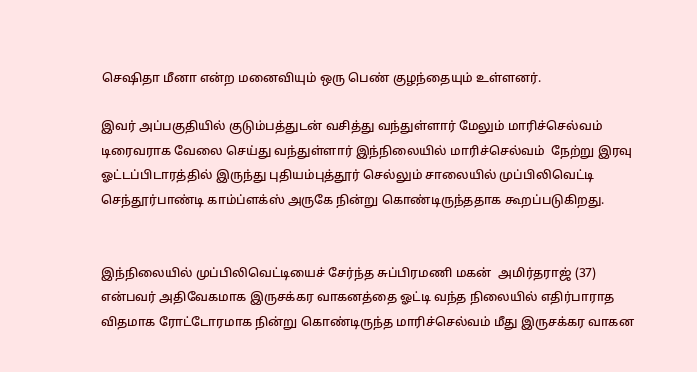செஷிதா மீனா என்ற மனைவியும் ஒரு பெண் குழந்தையும் உள்ளனர்.

இவர் அப்பகுதியில் குடும்பத்துடன் வசித்து வந்துள்ளார் மேலும் மாரிச்செல்வம் டிரைவராக வேலை செய்து வந்துள்ளார் இந்நிலையில் மாரிச்செல்வம்  நேற்று இரவு ஓட்டப்பிடாரத்தில் இருந்து புதியம்புத்தூர் செல்லும் சாலையில் முப்பிலிவெட்டி செந்தூர்பாண்டி காம்ப்ளக்ஸ் அருகே நின்று கொண்டிருந்ததாக கூறப்படுகிறது.


இந்நிலையில் முப்பிலிவெட்டியைச் சேர்ந்த சுப்பிரமணி மகன்  அமிர்தராஜ் (37) என்பவர் அதிவேகமாக இருசக்கர வாகனத்தை ஓட்டி வந்த நிலையில் எதிர்பாராத விதமாக ரோட்டோரமாக நின்று கொண்டிருந்த மாரிச்செல்வம் மீது இருசக்கர வாகன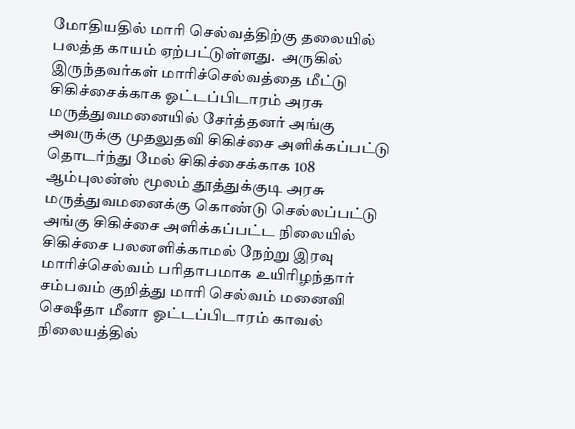மோதியதில் மாரி செல்வத்திற்கு தலையில் பலத்த காயம் ஏற்பட்டுள்ளது.  அருகில் இருந்தவர்கள் மாரிச்செல்வத்தை மீட்டு சிகிச்சைக்காக ஓட்டப்பிடாரம் அரசு மருத்துவமனையில் சேர்த்தனர் அங்கு அவருக்கு முதலுதவி சிகிச்சை அளிக்கப்பட்டு தொடர்ந்து மேல் சிகிச்சைக்காக 108 ஆம்புலன்ஸ் மூலம் தூத்துக்குடி அரசு மருத்துவமனைக்கு கொண்டு செல்லப்பட்டு அங்கு சிகிச்சை அளிக்கப்பட்ட நிலையில் சிகிச்சை பலனளிக்காமல் நேற்று இரவு மாரிச்செல்வம் பரிதாபமாக உயிரிழந்தார் சம்பவம் குறித்து மாரி செல்வம் மனைவி செஷீதா மீனா ஓட்டப்பிடாரம் காவல் நிலையத்தில்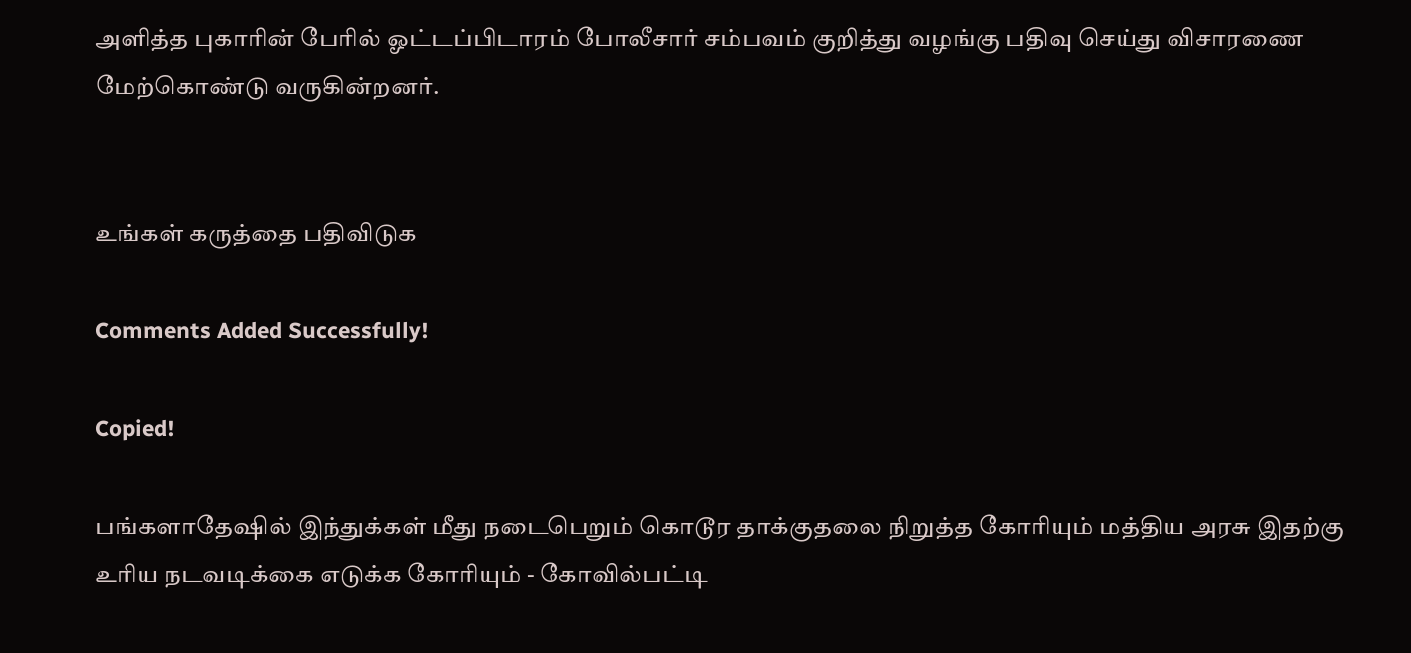அளித்த புகாரின் பேரில் ஓட்டப்பிடாரம் போலீசார் சம்பவம் குறித்து வழங்கு பதிவு செய்து விசாரணை மேற்கொண்டு வருகின்றனர்.


உங்கள் கருத்தை பதிவிடுக

Comments Added Successfully!

Copied!

பங்களாதேஷில் இந்துக்கள் மீது நடைபெறும் கொடூர தாக்குதலை நிறுத்த கோரியும் மத்திய அரசு இதற்கு உரிய நடவடிக்கை எடுக்க கோரியும் - கோவில்பட்டி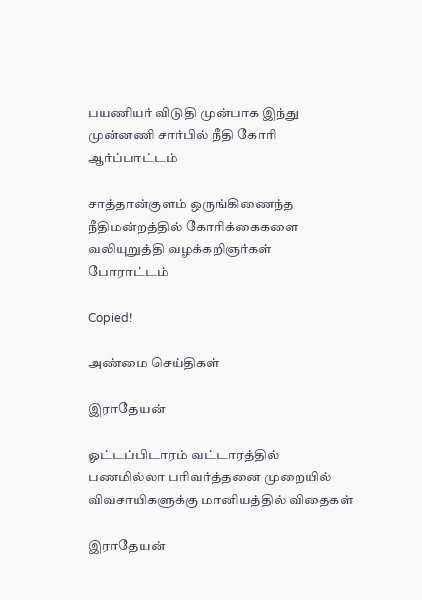பயணியர் விடுதி முன்பாக இந்து முன்னணி சார்பில் நீதி கோரி ஆர்ப்பாட்டம்

சாத்தான்குளம் ஒருங்கிணைந்த நீதிமன்றத்தில் கோரிக்கைகளை வலியுறுத்தி வழக்கறிஞர்கள் போராட்டம்

Copied!

அண்மை செய்திகள்

இராதேயன்

ஓட்டப்பிடாரம் வட்டாரத்தில் பணமில்லா பரிவர்த்தனை முறையில் விவசாயிகளுக்கு மானியத்தில் விதைகள்

இராதேயன்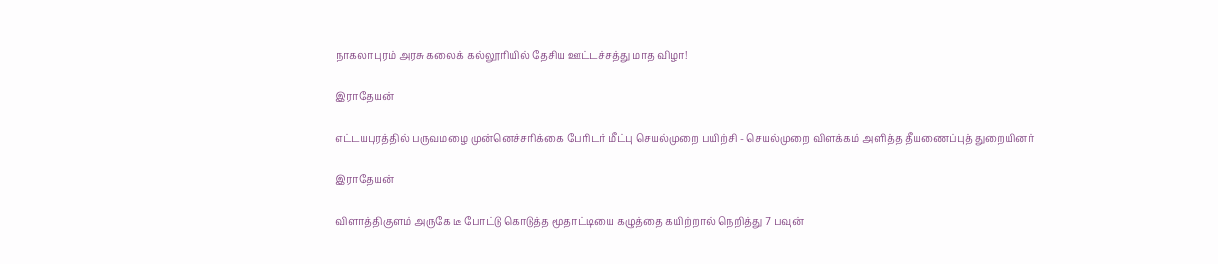நாகலாபுரம் அரசு கலைக் கல்லூரியில் தேசிய ஊட்டச்சத்து மாத விழா!

இராதேயன்

எட்டயபுரத்தில் பருவமழை முன்னெச்சரிக்கை பேரிடர் மீட்பு செயல்முறை பயிற்சி - செயல்முறை விளக்கம் அளித்த தீயணைப்புத் துறையினர்

இராதேயன்

விளாத்திகுளம் அருகே டீ போட்டு கொடுத்த மூதாட்டியை கழுத்தை கயிற்றால் நெறித்து 7 பவுன்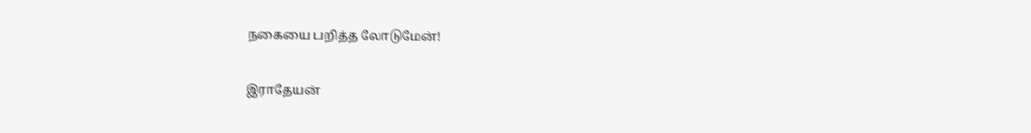நகையை பறித்த லோடுமேன்!

இராதேயன்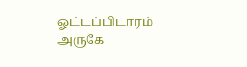ஓட்டப்பிடாரம் அருகே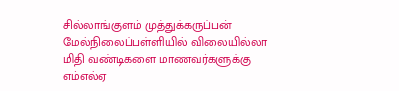சில்லாங்குளம் முத்துக்கருப்பன் மேல்நிலைப்பள்ளியில் விலையில்லா மிதி வண்டிகளை மாணவர்களுக்கு எம்எல்ஏ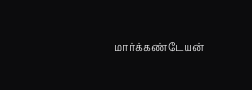மார்க்கண்டேயன்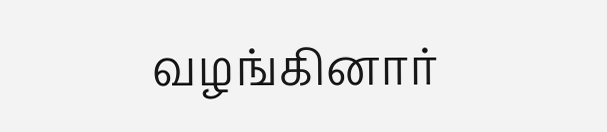வழங்கினார்